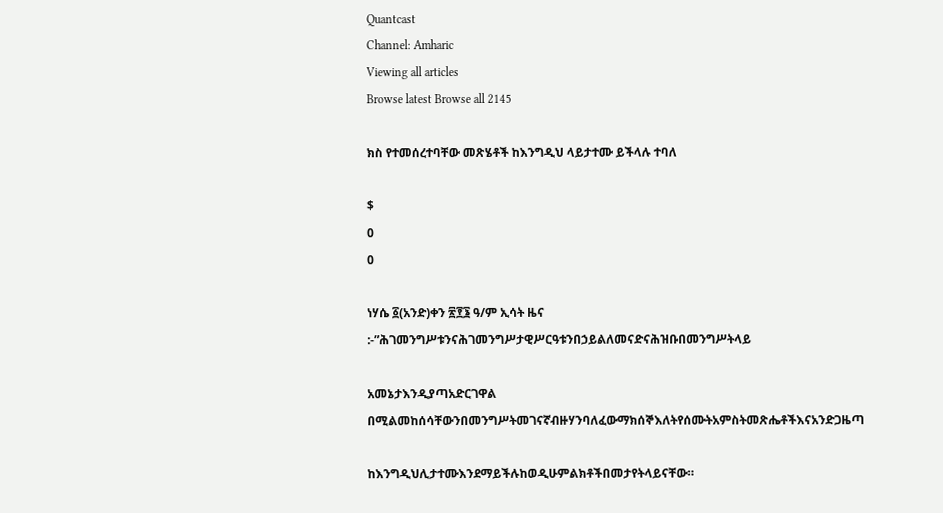Quantcast
Channel: Amharic
Viewing all articles
Browse latest Browse all 2145

ክስ የተመሰረተባቸው መጽሄቶች ከእንግዲህ ላይታተሙ ይችላሉ ተባለ

$
0
0

ነሃሴ ፩(አንድ)ቀን ፳፻፮ ዓ/ም ኢሳት ዜና :-”ሕገመንግሥቱንናሕገመንግሥታዊሥርዓቱንበኃይልለመናድናሕዝቡበመንግሥትላይ

አመኔታእንዲያጣአድርገዋል በሚልመከሰሳቸውንበመንግሥትመገናኛብዙሃንባለፈውማክሰኞእለትየሰሙትአምስትመጽሔቶችእናአንድጋዜጣ

ከእንግዲህሊታተሙእንደማይችሉከወዲሁምልክቶችበመታየትላይናቸው።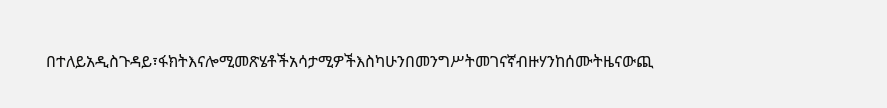በተለይአዲስጉዳይ፣ፋክትእናሎሚመጽሄቶችአሳታሚዎችእስካሁንበመንግሥትመገናኛብዙሃንከሰሙትዜናውጪ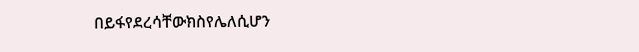በይፋየደረሳቸውክስየሌለሲሆን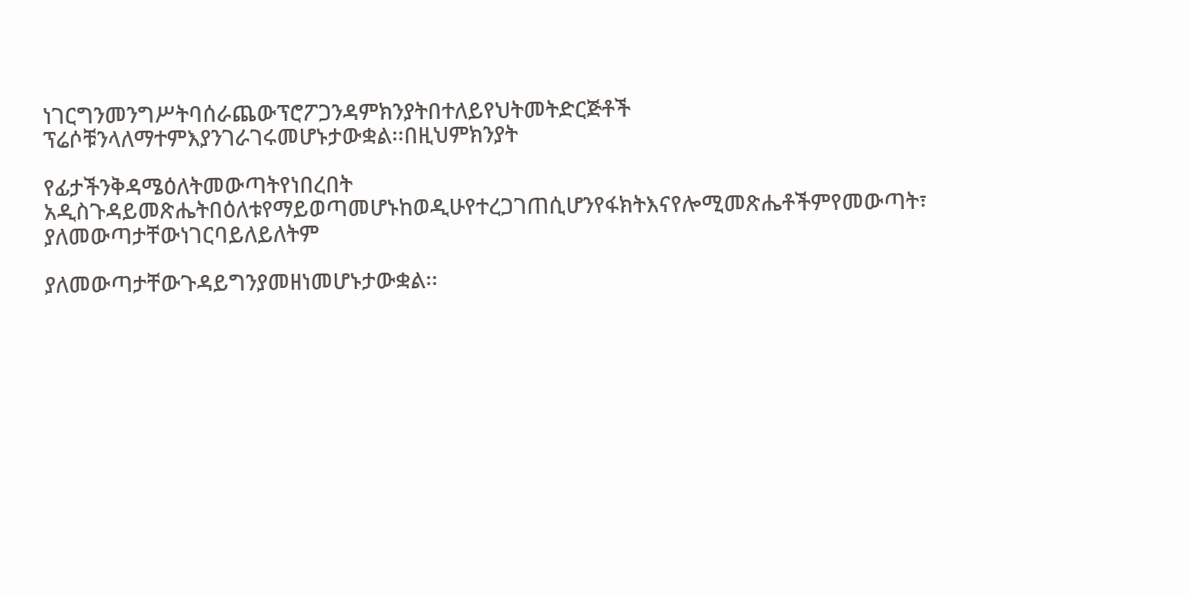ነገርግንመንግሥትባሰራጨውፕሮፖጋንዳምክንያትበተለይየህትመትድርጅቶች ፕሬሶቹንላለማተምእያንገራገሩመሆኑታውቋል፡፡በዚህምክንያት

የፊታችንቅዳሜዕለትመውጣትየነበረበት
አዲስጉዳይመጽሔትበዕለቱየማይወጣመሆኑከወዲሁየተረጋገጠሲሆንየፋክትእናየሎሚመጽሔቶችምየመውጣት፣ ያለመውጣታቸውነገርባይለይለትም

ያለመውጣታቸውጉዳይግንያመዘነመሆኑታውቋል፡፡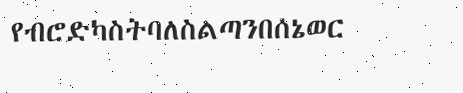የብሮድካስትባለስልጣንበሰኔወር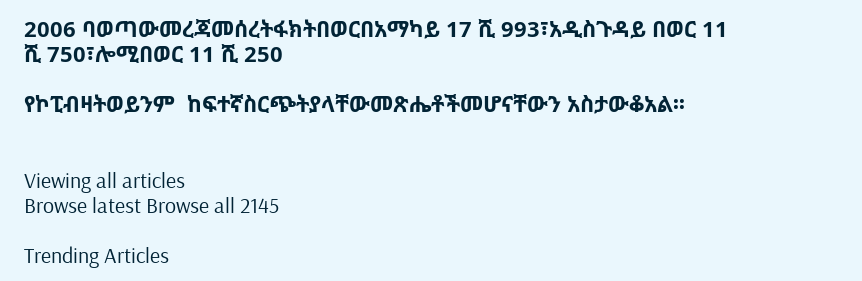2006 ባወጣውመረጃመሰረትፋክትበወርበአማካይ 17 ሺ 993፣አዲስጉዳይ በወር 11 ሺ 750፣ሎሚበወር 11 ሺ 250

የኮፒብዛትወይንም  ከፍተኛስርጭትያላቸውመጽሔቶችመሆናቸውን አስታውቆአል፡፡


Viewing all articles
Browse latest Browse all 2145

Trending Articles